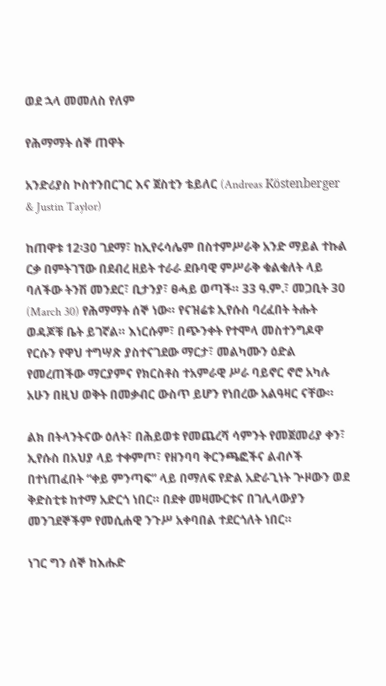ወደ ኋላ መመለስ የለም

የሕማማት ሰኞ ጠዋት

አንድሪያስ ኮስተንበርገር እና ጀስቲን ቴይለር (Andreas Köstenberger & Justin Taylor)

ከጠዋቱ 12፡30 ገደማ፣ ከኢየሩሳሌም በስተምሥራቅ አንድ ማይል ተኩል ርቃ በምትገኘው በደብረ ዘይት ተራራ ደቡባዊ ምሥራቅ ቁልቁለት ላይ ባለችው ትንሽ መንደር፣ ቢታንያ፣ ፀሓይ ወጣች። 33 ዓ.ም.፣ መጋቢት 30 (March 30) የሕማማት ሰኞ ነው። የናዝሬቱ ኢየሱስ ባረፈበት ትሑት ወዳጆቹ ቤት ይገኛል። እነርሱም፣ በጭንቀት የተሞላ መስተንግዶዋ የርሱን የዋህ ተግሣጽ ያስተናገደው ማርታ፣ መልካሙን ዕድል የመረጠችው ማርያምና የክርስቶስ ተአምራዊ ሥራ ባይኖር ኖሮ አካሉ አሁን በዚህ ወቅት በመቃብር ውስጥ ይሆን የነበረው አልዓዛር ናቸው።

ልክ በትላንትናው ዕለት፣ በሕይወቱ የመጨረሻ ሳምንት የመጀመሪያ ቀን፣ ኢየሱስ በአህያ ላይ ተቀምጦ፣ የዘንባባ ቅርንጫፎችና ልብሶች በተነጠፈበት “ቀይ ምንጣፍ” ላይ በማለፍ የድል አድራጊነት ጕዞውን ወደ ቅድስቲቱ ከተማ አድርጎ ነበር። በደቀ መዛሙርቱና በገሊላውያን መንገደኞችም የመሲሐዊ ንጉሥ አቀባበል ተደርጎለት ነበር።

ነገር ግን ሰኞ ከእሑድ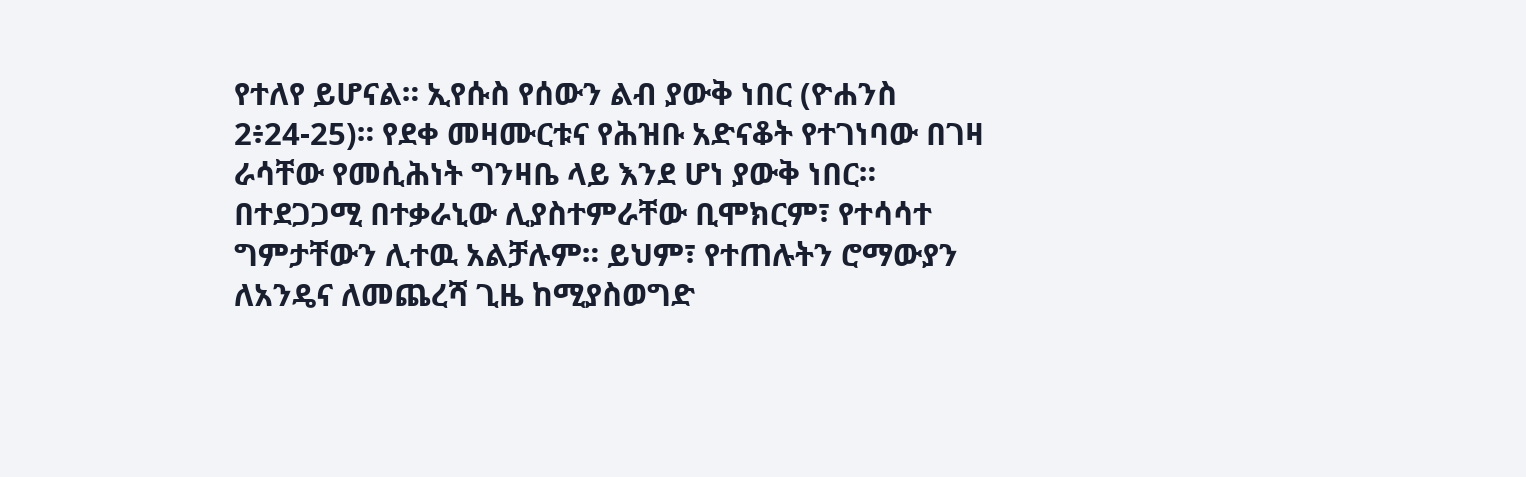የተለየ ይሆናል። ኢየሱስ የሰውን ልብ ያውቅ ነበር (ዮሐንስ 2፥24-25)። የደቀ መዛሙርቱና የሕዝቡ አድናቆት የተገነባው በገዛ ራሳቸው የመሲሕነት ግንዛቤ ላይ እንደ ሆነ ያውቅ ነበር። በተደጋጋሚ በተቃራኒው ሊያስተምራቸው ቢሞክርም፣ የተሳሳተ ግምታቸውን ሊተዉ አልቻሉም። ይህም፣ የተጠሉትን ሮማውያን ለአንዴና ለመጨረሻ ጊዜ ከሚያስወግድ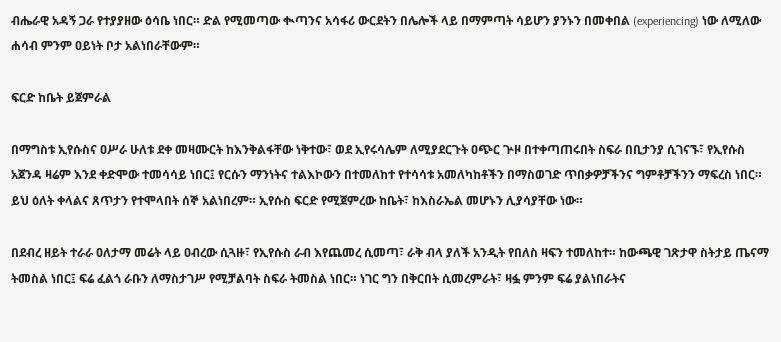ብሔራዊ አዳኝ ጋራ የተያያዘው ዕሳቤ ነበር። ድል የሚመጣው ቊጣንና አሳፋሪ ውርደትን በሌሎች ላይ በማምጣት ሳይሆን ያንኑን በመቀበል (experiencing) ነው ለሚለው ሐሳብ ምንም ዐይነት ቦታ አልነበራቸውም።

ፍርድ ከቤት ይጀምራል

በማግስቱ ኢየሱስና ዐሥራ ሁለቱ ደቀ መዛሙርት ከእንቅልፋቸው ነቅተው፣ ወደ ኢየሩሳሌም ለሚያደርጉት ዐጭር ጕዞ በተቀጣጠሩበት ስፍራ በቢታንያ ሲገናኙ፣ የኢየሱስ አጀንዳ ዛሬም እንደ ቀድሞው ተመሳሳይ ነበር፤ የርሱን ማንነትና ተልእኮውን በተመለከተ የተሳሳቱ አመለካከቶችን በማስወገድ ጥበቃዎቻችንና ግምቶቻችንን ማፍረስ ነበር። ይህ ዕለት ቀላልና ጸጥታን የተሞላበት ሰኞ አልነበረም። ኢየሱስ ፍርድ የሚጀምረው ከቤት፣ ከእስራኤል መሆኑን ሊያሳያቸው ነው።

በደብረ ዘይት ተራራ ዐለታማ መሬት ላይ ዐብረው ሲጓዙ፣ የኢየሱስ ራብ እየጨመረ ሲመጣ፣ ራቅ ብላ ያለች አንዲት የበለስ ዛፍን ተመለከተ። ከውጫዊ ገጽታዋ ስትታይ ጤናማ ትመስል ነበር፤ ፍሬ ፈልጎ ራቡን ለማስታገሥ የሚቻልባት ስፍራ ትመስል ነበር። ነገር ግን በቅርበት ሲመረምራት፣ ዛፏ ምንም ፍሬ ያልነበራትና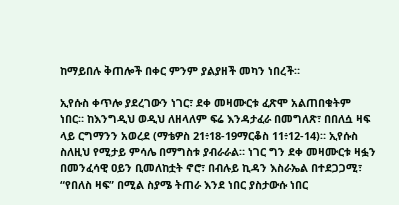ከማይበሉ ቅጠሎች በቀር ምንም ያልያዘች መካን ነበረች።

ኢየሱስ ቀጥሎ ያደረገውን ነገር፣ ደቀ መዛሙርቱ ፈጽሞ አልጠበቁትም ነበር። ከእንግዲህ ወዲህ ለዘላለም ፍሬ እንዳታፈራ በመግለጽ፣ በበለሷ ዛፍ ላይ ርግማንን አወረደ (ማቴዎስ 21፥18-19ማርቆስ 11፥12-14)። ኢየሱስ ስለዚህ የሚታይ ምሳሌ በማግስቱ ያብራራል። ነገር ግን ደቀ መዛሙርቱ ዛፏን በመንፈሳዊ ዐይን ቢመለከቷት ኖሮ፣ በብሉይ ኪዳን እስራኤል በተደጋጋሚ፣ “የበለስ ዛፍ” በሚል ስያሜ ትጠራ እንደ ነበር ያስታውሱ ነበር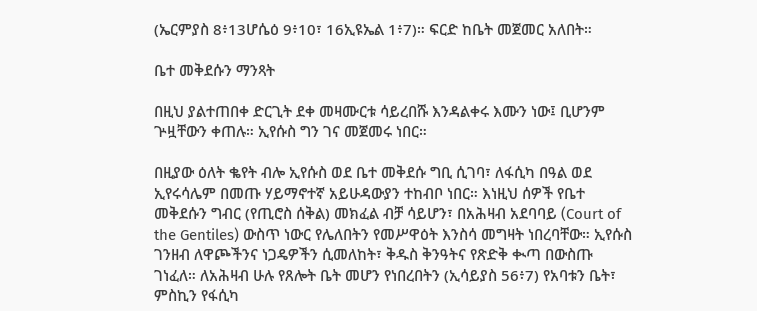(ኤርምያስ 8፥13ሆሴዕ 9፥10፣ 16ኢዩኤል 1፥7)። ፍርድ ከቤት መጀመር አለበት።

ቤተ መቅደሱን ማንጻት

በዚህ ያልተጠበቀ ድርጊት ደቀ መዛሙርቱ ሳይረበሹ እንዳልቀሩ እሙን ነው፤ ቢሆንም ጕዟቸውን ቀጠሉ። ኢየሱስ ግን ገና መጀመሩ ነበር።

በዚያው ዕለት ቈየት ብሎ ኢየሱስ ወደ ቤተ መቅደሱ ግቢ ሲገባ፣ ለፋሲካ በዓል ወደ ኢየሩሳሌም በመጡ ሃይማኖተኛ አይሁዳውያን ተከብቦ ነበር። እነዚህ ሰዎች የቤተ መቅደሱን ግብር (የጢሮስ ሰቅል) መክፈል ብቻ ሳይሆን፣ በአሕዛብ አደባባይ (Court of the Gentiles) ውስጥ ነውር የሌለበትን የመሥዋዕት እንስሳ መግዛት ነበረባቸው። ኢየሱስ ገንዘብ ለዋጮችንና ነጋዴዎችን ሲመለከት፣ ቅዱስ ቅንዓትና የጽድቅ ቊጣ በውስጡ ገነፈለ። ለአሕዛብ ሁሉ የጸሎት ቤት መሆን የነበረበትን (ኢሳይያስ 56፥7) የአባቱን ቤት፣ ምስኪን የፋሲካ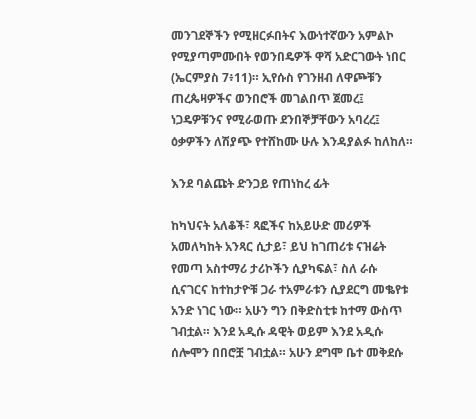መንገደኞችን የሚዘርፉበትና እውነተኛውን አምልኮ የሚያጣምሙበት የወንበዴዎች ዋሻ አድርገውት ነበር (ኤርምያስ 7፥11)። ኢየሱስ የገንዘብ ለዋጮቹን ጠረጴዛዎችና ወንበሮች መገልበጥ ጀመረ፤ ነጋዴዎቹንና የሚራወጡ ደንበኞቻቸውን አባረረ፤ ዕቃዎችን ለሽያጭ የተሸከሙ ሁሉ እንዳያልፉ ከለከለ።

እንደ ባልጩት ድንጋይ የጠነከረ ፊት

ከካህናት አለቆች፣ ጻፎችና ከአይሁድ መሪዎች አመለካከት አንጻር ሲታይ፣ ይህ ከገጠሪቱ ናዝሬት የመጣ አስተማሪ ታሪኮችን ሲያካፍል፣ ስለ ራሱ ሲናገርና ከተከታዮቹ ጋራ ተአምራቱን ሲያደርግ መቈየቱ አንድ ነገር ነው። አሁን ግን በቅድስቲቱ ከተማ ውስጥ ገብቷል። እንደ አዲሱ ዳዊት ወይም እንደ አዲሱ ሰሎሞን በበሮቿ ገብቷል። አሁን ደግሞ ቤተ መቅደሱ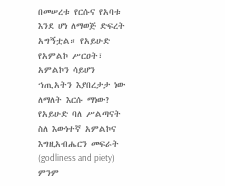በመሠረቱ የርሱና የአባቱ እንደ ሆነ ለማወጅ ድፍረት አግኝቷል። የአይሁድ የአምልኮ ሥርዐት፣ አምልኮን ሳይሆን ኀጢአትን እያበረታታ ነው ለማለት እርሱ ማነው? የአይሁድ ባለ ሥልጣናት ስለ እውነተኛ አምልኮና እግዚአብሔርን መፍራት (godliness and piety) ምንም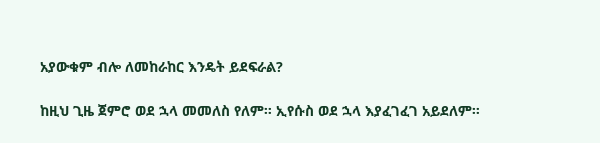አያውቁም ብሎ ለመከራከር እንዴት ይደፍራል?

ከዚህ ጊዜ ጀምሮ ወደ ኋላ መመለስ የለም። ኢየሱስ ወደ ኋላ እያፈገፈገ አይደለም።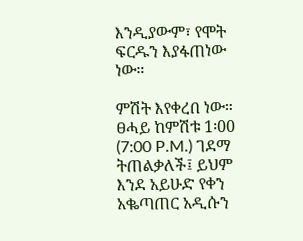እንዲያውም፣ የሞት ፍርዱን እያፋጠነው ነው።

ምሽት እየቀረበ ነው። ፀሓይ ከምሽቱ 1፡00 (7:00 P.M.) ገደማ ትጠልቃለች፤ ይህም እንደ አይሁድ የቀን አቈጣጠር አዲሱን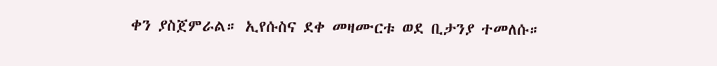ቀን ያስጀምራል። ኢየሱስና ደቀ መዛሙርቱ ወደ ቢታንያ ተመለሱ።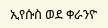ኢየሱስ ወደ ቀራንዮ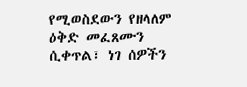የሚወስደውን የዘላለም ዕቅድ መፈጸሙን ሲቀጥል፣ ነገ ሰዎችን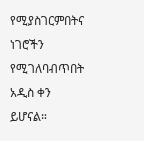የሚያስገርምበትና ነገሮችን የሚገለባብጥበት አዲስ ቀን ይሆናል።